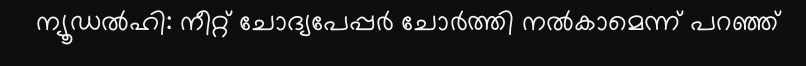ന്യൂഡൽഹി: നീറ്റ് ചോദ്യപേപ്പർ ചോർത്തി നൽകാമെന്ന് പറഞ്ഞ്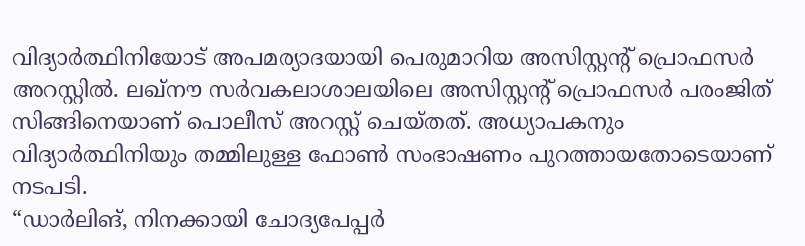വിദ്യാർത്ഥിനിയോട് അപമര്യാദയായി പെരുമാറിയ അസിസ്റ്റന്റ് പ്രൊഫസർ അറസ്റ്റിൽ. ലഖ്നൗ സർവകലാശാലയിലെ അസിസ്റ്റന്റ് പ്രൊഫസർ പരംജിത് സിങ്ങിനെയാണ് പൊലീസ് അറസ്റ്റ് ചെയ്തത്. അധ്യാപകനും വിദ്യാർത്ഥിനിയും തമ്മിലുള്ള ഫോൺ സംഭാഷണം പുറത്തായതോടെയാണ് നടപടി.
“ഡാർലിങ്, നിനക്കായി ചോദ്യപേപ്പർ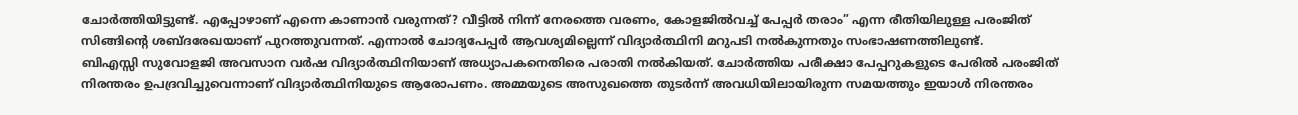ചോർത്തിയിട്ടുണ്ട്. എപ്പോഴാണ് എന്നെ കാണാൻ വരുന്നത്? വീട്ടിൽ നിന്ന് നേരത്തെ വരണം, കോളജിൽവച്ച് പേപ്പർ തരാം” എന്ന രീതിയിലുള്ള പരംജിത് സിങ്ങിന്റെ ശബ്ദരേഖയാണ് പുറത്തുവന്നത്. എന്നാൽ ചോദ്യപേപ്പർ ആവശ്യമില്ലെന്ന് വിദ്യാർത്ഥിനി മറുപടി നൽകുന്നതും സംഭാഷണത്തിലുണ്ട്.
ബിഎസ്സി സുവോളജി അവസാന വർഷ വിദ്യാർത്ഥിനിയാണ് അധ്യാപകനെതിരെ പരാതി നൽകിയത്. ചോർത്തിയ പരീക്ഷാ പേപ്പറുകളുടെ പേരിൽ പരംജിത് നിരന്തരം ഉപദ്രവിച്ചുവെന്നാണ് വിദ്യാർത്ഥിനിയുടെ ആരോപണം. അമ്മയുടെ അസുഖത്തെ തുടർന്ന് അവധിയിലായിരുന്ന സമയത്തും ഇയാൾ നിരന്തരം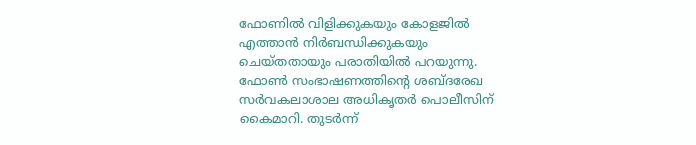ഫോണിൽ വിളിക്കുകയും കോളജിൽ എത്താൻ നിർബന്ധിക്കുകയും ചെയ്തതായും പരാതിയിൽ പറയുന്നു.
ഫോൺ സംഭാഷണത്തിന്റെ ശബ്ദരേഖ സർവകലാശാല അധികൃതർ പൊലീസിന് കൈമാറി. തുടർന്ന്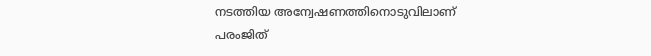നടത്തിയ അന്വേഷണത്തിനൊടുവിലാണ് പരംജിത്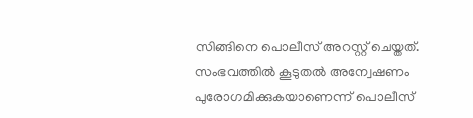സിങ്ങിനെ പൊലീസ് അറസ്റ്റ് ചെയ്തത്. സംഭവത്തിൽ കൂടുതൽ അന്വേഷണം പുരോഗമിക്കുകയാണെന്ന് പൊലീസ്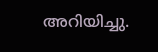അറിയിച്ചു.